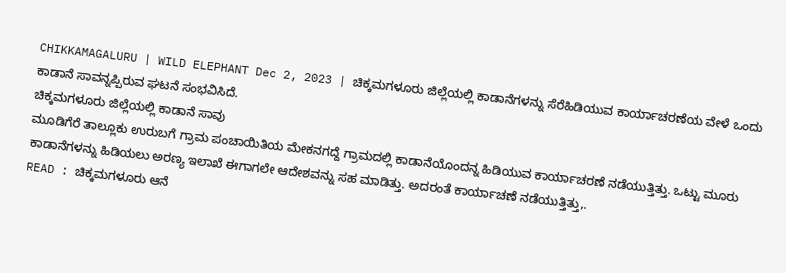CHIKKAMAGALURU | WILD ELEPHANT Dec 2, 2023 | ಚಿಕ್ಕಮಗಳೂರು ಜಿಲ್ಲೆಯಲ್ಲಿ ಕಾಡಾನೆಗಳನ್ನು ಸೆರೆಹಿಡಿಯುವ ಕಾರ್ಯಾಚರಣೆಯ ವೇಳೆ ಒಂದು ಕಾಡಾನೆ ಸಾವನ್ನಪ್ಪಿರುವ ಘಟನೆ ಸಂಭವಿಸಿದೆ.
ಚಿಕ್ಕಮಗಳೂರು ಜಿಲ್ಲೆಯಲ್ಲಿ ಕಾಡಾನೆ ಸಾವು
ಮೂಡಿಗೆರೆ ತಾಲ್ಲೂಕು ಉರುಬಗೆ ಗ್ರಾಮ ಪಂಚಾಯಿತಿಯ ಮೇಕನಗದ್ದೆ ಗ್ರಾಮದಲ್ಲಿ ಕಾಡಾನೆಯೊಂದನ್ನ ಹಿಡಿಯುವ ಕಾರ್ಯಾಚರಣೆ ನಡೆಯುತ್ತಿತ್ತು. ಒಟ್ಟು ಮೂರು ಕಾಡಾನೆಗಳನ್ನು ಹಿಡಿಯಲು ಅರಣ್ಯ ಇಲಾಖೆ ಈಗಾಗಲೇ ಆದೇಶವನ್ನು ಸಹ ಮಾಡಿತ್ತು. ಅದರಂತೆ ಕಾರ್ಯಾಚಣೆ ನಡೆಯುತ್ತಿತ್ತು,.
READ : ಚಿಕ್ಕಮಗಳೂರು ಆನೆ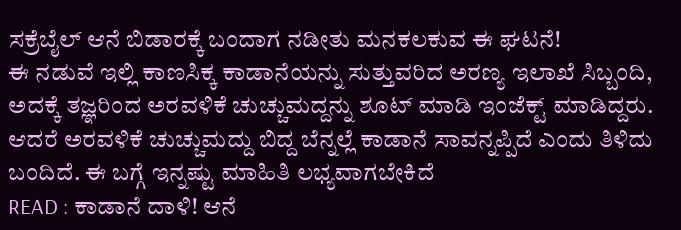ಸಕ್ರೆಬೈಲ್ ಆನೆ ಬಿಡಾರಕ್ಕೆ ಬಂದಾಗ ನಡೀತು ಮನಕಲಕುವ ಈ ಘಟನೆ!
ಈ ನಡುವೆ ಇಲ್ಲಿ ಕಾಣಸಿಕ್ಕ ಕಾಡಾನೆಯನ್ನು ಸುತ್ತುವರಿದ ಅರಣ್ಯ ಇಲಾಖೆ ಸಿಬ್ಬಂದಿ, ಅದಕ್ಕೆ ತಜ್ಞರಿಂದ ಅರವಳಿಕೆ ಚುಚ್ಚುಮದ್ದನ್ನು ಶೂಟ್ ಮಾಡಿ ಇಂಜೆಕ್ಟ್ ಮಾಡಿದ್ದರು. ಆದರೆ ಅರವಳಿಕೆ ಚುಚ್ಚುಮದ್ದು ಬಿದ್ದ ಬೆನ್ನಲ್ಲೆ ಕಾಡಾನೆ ಸಾವನ್ನಪ್ಪಿದೆ ಎಂದು ತಿಳಿದು ಬಂದಿದೆ. ಈ ಬಗ್ಗೆ ಇನ್ನಷ್ಟು ಮಾಹಿತಿ ಲಭ್ಯವಾಗಬೇಕಿದೆ
READ : ಕಾಡಾನೆ ದಾಳಿ! ಆನೆ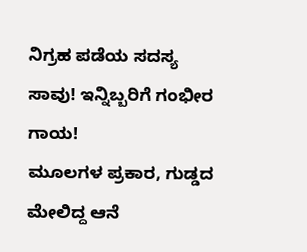ನಿಗ್ರಹ ಪಡೆಯ ಸದಸ್ಯ ಸಾವು! ಇನ್ನಿಬ್ಬರಿಗೆ ಗಂಭೀರ ಗಾಯ!
ಮೂಲಗಳ ಪ್ರಕಾರ, ಗುಡ್ಡದ ಮೇಲಿದ್ದ ಆನೆ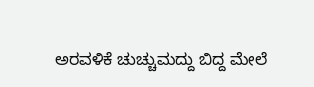ಅರವಳಿಕೆ ಚುಚ್ಚುಮದ್ದು ಬಿದ್ದ ಮೇಲೆ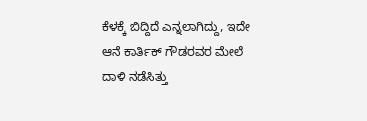ಕೆಳಕ್ಕೆ ಬಿದ್ದಿದೆ ಎನ್ನಲಾಗಿದ್ದು, ಇದೇ ಆನೆ ಕಾರ್ತಿಕ್ ಗೌಡರವರ ಮೇಲೆ ದಾಳಿ ನಡೆಸಿತ್ತು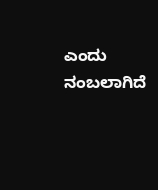ಎಂದು ನಂಬಲಾಗಿದೆ